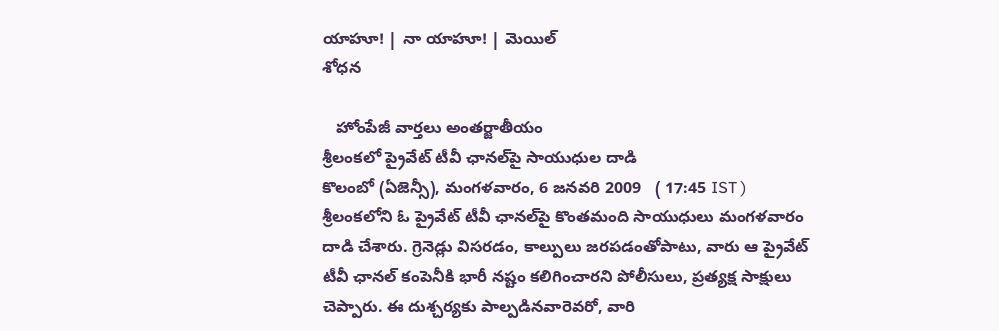యాహూ! | నా యాహూ! | మెయిల్
శోధన

   హోంపేజీ వార్తలు అంతర్జాతీయం
శ్రీలంకలో ప్రైవేట్ టీవీ ఛానల్‌పై సాయుధుల దాడి
కొలంబో (ఏజెన్సీ), మంగళవారం, 6 జనవరి 2009   ( 17:45 IST )
శ్రీలంకలోని ఓ ప్రైవేట్ టీవీ ఛానల్‌పై కొంతమంది సాయుధులు మంగళవారం దాడి చేశారు. గ్రెనెడ్లు విసరడం, కాల్పులు జరపడంతోపాటు, వారు ఆ ప్రైవేట్ టీవీ ఛానల్ కంపెనీకి భారీ నష్టం కలిగించారని పోలీసులు, ప్రత్యక్ష సాక్షులు చెప్పారు. ఈ దుశ్చర్యకు పాల్పడినవారెవరో, వారి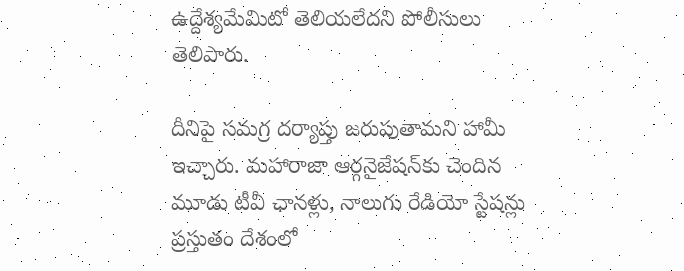ఉద్దేశ్యమేమిటో తెలియలేదని పోలీసులు తెలిపారు.

దీనిపై సమగ్ర దర్యాప్తు జరుపుతామని హామీ ఇచ్చారు. మహారాజా ఆర్గనైజేషన్‌కు చెందిన మూడు టీవీ ఛానళ్లు, నాలుగు రేడియో స్టేషన్లు ప్రస్తుతం దేశంలో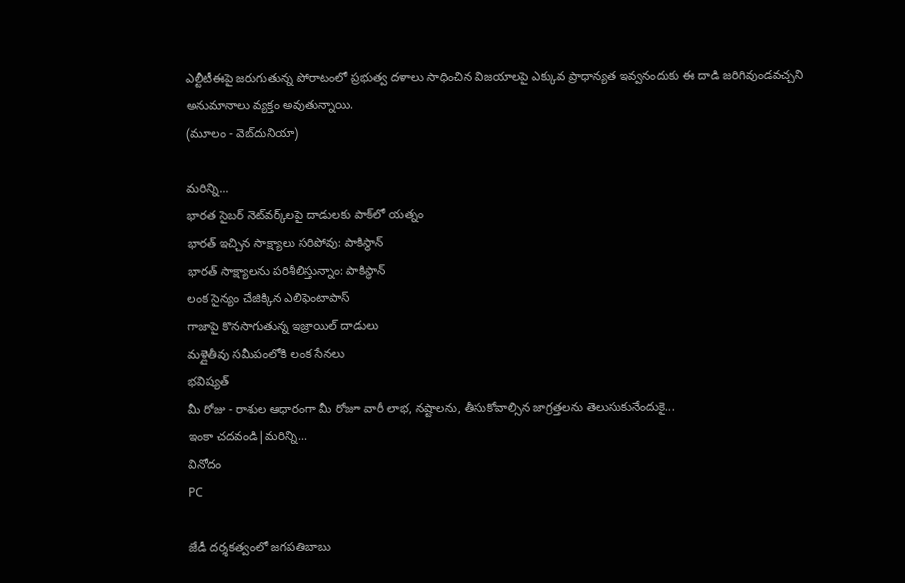ఎల్టీటీఈపై జరుగుతున్న పోరాటంలో ప్రభుత్వ దళాలు సాధించిన విజయాలపై ఎక్కువ ప్రాధాన్యత ఇవ్వనందుకు ఈ దాడి జరిగివుండవచ్చని అనుమానాలు వ్యక్తం అవుతున్నాయి.
(మూలం - వెబ్‌దునియా)

మరిన్ని...
భారత సైబర్ నెట్‌వర్క్‌లపై దాడులకు పాక్‌లో యత్నం
భారత్ ఇచ్చిన సాక్ష్యాలు సరిపోవు: పాకిస్థాన్
భారత్ సాక్ష్యాలను పరిశీలిస్తున్నాం: పాకిస్థాన్
లంక సైన్యం చేజిక్కిన ఎలిఫెంటాపాస్
గాజాపై కొనసాగుతున్న ఇజ్రాయిల్ దాడులు
మళ్లైతీవు సమీపంలోకి లంక సేనలు
భవిష్యత్
మీ రోజు - రాశుల ఆధారంగా మీ రోజూ వారీ లాభ, నష్టాలను, తీసుకోవాల్సిన జాగ్రత్తలను తెలుసుకునేందుకై...
ఇంకా చదవండి|మరిన్ని...
వినోదం
PC

జేడీ దర్శకత్వంలో జగపతిబాబు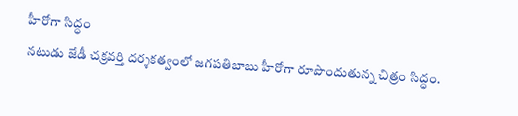హీరోగా సిద్ధం
నటుడు జేడీ చక్రవర్తి దర్శకత్వంలో జగపతిబాబు హీరోగా రూపొందుతున్న చిత్రం సిద్ధం.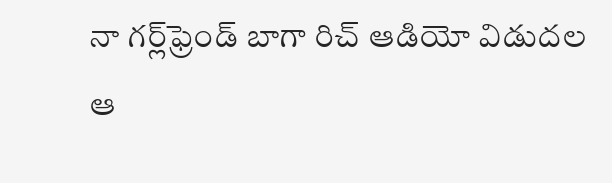నా గర్ల్‌ఫ్రెండ్ బాగా రిచ్ ఆడియో విడుదల
ఆ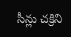సీన్లు చక్రిని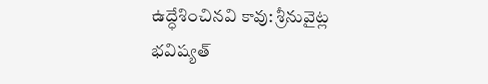ఉద్ధేశించినవి కావు: శ్రీనువైట్ల
భవిష్యత్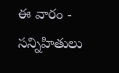ఈ వారం - సన్నిహితులు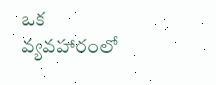ఒక వ్యవహారంలో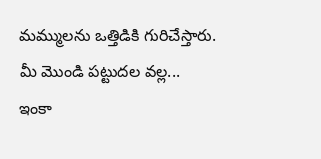మమ్ములను ఒత్తిడికి గురిచేస్తారు. మీ మొండి పట్టుదల వల్ల...
ఇంకా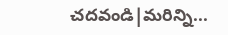చదవండి|మరిన్ని...